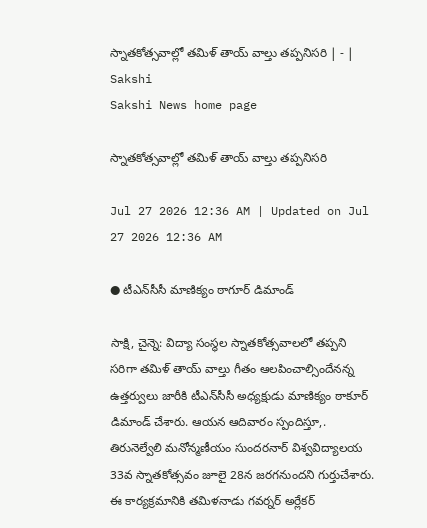స్నాతకోత్సవాల్లో తమిళ్‌ తాయ్‌ వాల్తు తప్పనిసరి | - | Sakshi
Sakshi News home page

స్నాతకోత్సవాల్లో తమిళ్‌ తాయ్‌ వాల్తు తప్పనిసరి

Jul 27 2026 12:36 AM | Updated on Jul 27 2026 12:36 AM

● టీఎన్‌సీసీ మాణిక్యం ఠాగూర్‌ డిమాండ్‌

సాక్షి, చైన్నె: విద్యా సంస్థల స్నాతకోత్సవాలలో తప్పని సరిగా తమిళ్‌ తాయ్‌ వాల్తు గీతం ఆలపించాల్సిందేనన్న ఉత్తర్వులు జారీకి టీఎన్‌సీసీ అధ్యక్షుడు మాణిక్యం ఠాకూర్‌ డిమాండ్‌ చేశారు. ఆయన ఆదివారం స్పందిస్తూ,. తిరునెల్వేలి మనోన్మణీయం సుందరనార్‌ విశ్వవిద్యాలయ 33వ స్నాతకోత్సవం జూలై 28న జరగనుందని గుర్తుచేశారు. ఈ కార్యక్రమానికి తమిళనాడు గవర్నర్‌ అర్లేకర్‌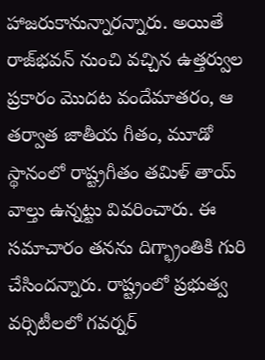హాజరుకానున్నారన్నారు. అయితే రాజ్‌భవన్‌ నుంచి వచ్చిన ఉత్తర్వుల ప్రకారం మొదట వందేమాతరం, ఆ తర్వాత జాతీయ గీతం, మూడో స్థానంలో రాష్ట్రగీతం తమిళ్‌ తాయ్‌ వాల్తు ఉన్నట్టు వివరించారు. ఈ సమాచారం తనను దిగ్భ్రాంతికి గురి చేసిందన్నారు. రాష్ట్రంలో ప్రభుత్వ వర్సిటీలలో గవర్నర్‌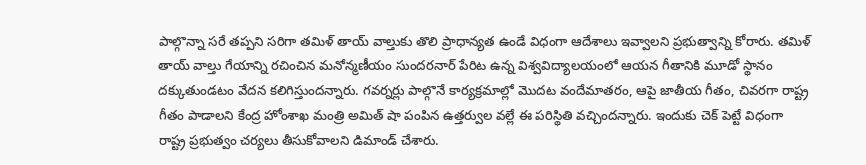పాల్గొన్నా సరే తప్పని సరిగా తమిళ్‌ తాయ్‌ వాల్తుకు తొలి ప్రాధాన్యత ఉండే విధంగా ఆదేశాలు ఇవ్వాలని ప్రభుత్వాన్ని కోరారు. తమిళ్‌ తాయ్‌ వాల్తు గేయాన్ని రచించిన మనోన్మణీయం సుందరనార్‌ పేరిట ఉన్న విశ్వవిద్యాలయంలో ఆయన గీతానికి మూడో స్థానం దక్కుతుండటం వేదన కలిగిస్తుందన్నారు. గవర్నర్లు పాల్గొనే కార్యక్రమాల్లో మొదట వందేమాతరం, ఆపై జాతీయ గీతం, చివరగా రాష్ట్ర గీతం పాడాలని కేంద్ర హోంశాఖ మంత్రి అమిత్‌ షా పంపిన ఉత్తర్వుల వల్లే ఈ పరిస్థితి వచ్చిందన్నారు. ఇందుకు చెక్‌ పెట్టే విధంగా రాష్ట్ర ప్రభుత్వం చర్యలు తీసుకోవాలని డిమాండ్‌ చేశారు.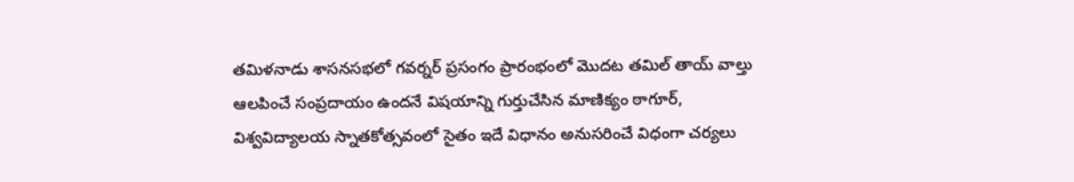తమిళనాడు శాసనసభలో గవర్నర్‌ ప్రసంగం ప్రారంభంలో మొదట తమిల్‌ తాయ్‌ వాల్తు ఆలపించే సంప్రదాయం ఉందనే విషయాన్ని గుర్తుచేసిన మాణిక్యం ఠాగూర్‌, విశ్వవిద్యాలయ స్నాతకోత్సవంలో సైతం ఇదే విధానం అనుసరించే విధంగా చర్యలు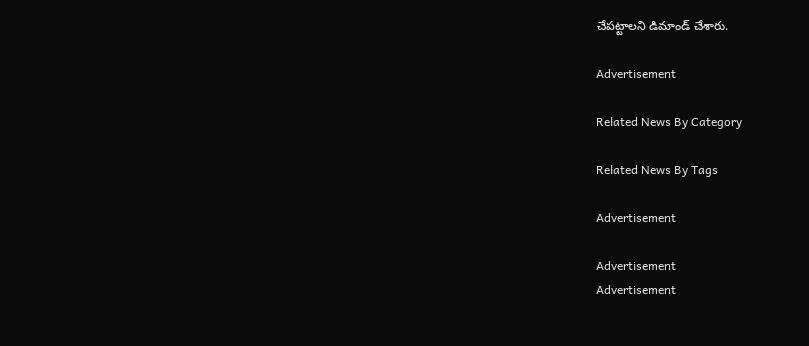చేపట్టాలని డిమాండ్‌ చేశారు.

Advertisement

Related News By Category

Related News By Tags

Advertisement

Advertisement
Advertisement